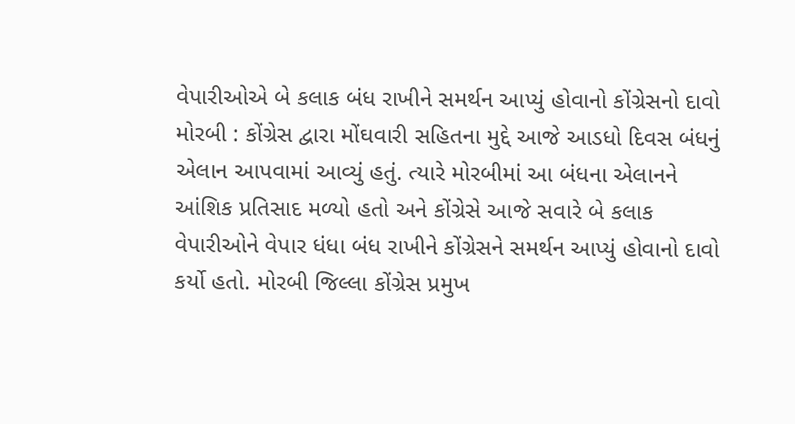વેપારીઓએ બે કલાક બંધ રાખીને સમર્થન આપ્યું હોવાનો કોંગ્રેસનો દાવો મોરબી : કોંગ્રેસ દ્વારા મોંઘવારી સહિતના મુદ્દે આજે આડધો દિવસ બંધનું એલાન આપવામાં આવ્યું હતું. ત્યારે મોરબીમાં આ બંધના એલાનને આંશિક પ્રતિસાદ મળ્યો હતો અને કોંગ્રેસે આજે સવારે બે કલાક વેપારીઓને વેપાર ધંધા બંધ રાખીને કોંગ્રેસને સમર્થન આપ્યું હોવાનો દાવો કર્યો હતો. મોરબી જિલ્લા કોંગ્રેસ પ્રમુખ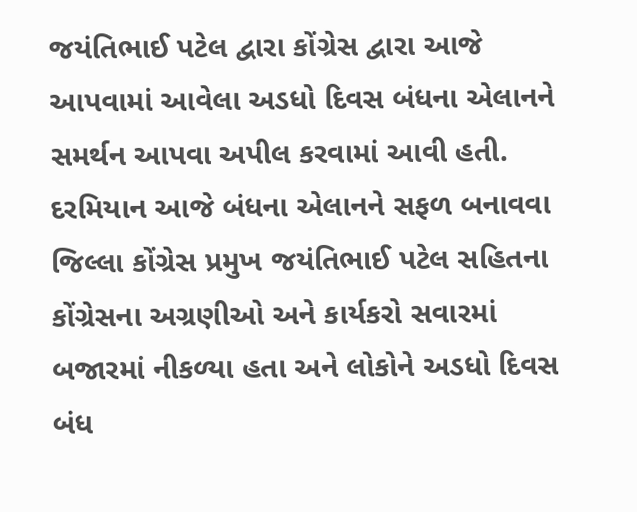જયંતિભાઈ પટેલ દ્વારા કોંગ્રેસ દ્વારા આજે આપવામાં આવેલા અડધો દિવસ બંધના એલાનને સમર્થન આપવા અપીલ કરવામાં આવી હતી. દરમિયાન આજે બંધના એલાનને સફળ બનાવવા જિલ્લા કોંગ્રેસ પ્રમુખ જયંતિભાઈ પટેલ સહિતના કોંગ્રેસના અગ્રણીઓ અને કાર્યકરો સવારમાં બજારમાં નીકળ્યા હતા અને લોકોને અડધો દિવસ બંધ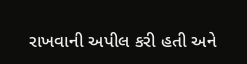રાખવાની અપીલ કરી હતી અને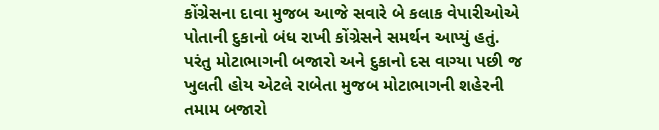કોંગ્રેસના દાવા મુજબ આજે સવારે બે કલાક વેપારીઓએ પોતાની દુકાનો બંધ રાખી કોંગ્રેસને સમર્થન આપ્યું હતું. પરંતુ મોટાભાગની બજારો અને દુકાનો દસ વાગ્યા પછી જ ખુલતી હોય એટલે રાબેતા મુજબ મોટાભાગની શહેરની તમામ બજારો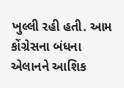ખુલ્લી રહી હતી. આમ કોંગ્રેસના બંધના એલાનને આશિક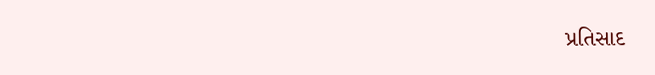પ્રતિસાદ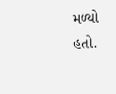મળ્યો હતો.